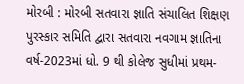મોરબી : મોરબી સતવારા જ્ઞાતિ સંચાલિત શિક્ષણ પુરસ્કાર સમિતિ દ્વારા સતવારા નવગામ જ્ઞાતિના વર્ષ-2023માં ધો. 9 થી કોલેજ સુધીમાં પ્રથમ-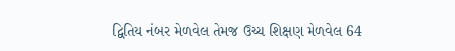દ્વિતિય નંબર મેળવેલ તેમજ ઉચ્ચ શિક્ષણ મેળવેલ 64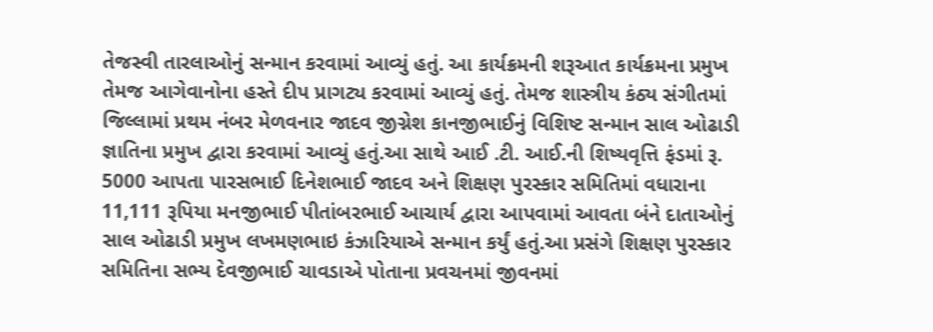તેજસ્વી તારલાઓનું સન્માન કરવામાં આવ્યું હતું. આ કાર્યક્રમની શરૂઆત કાર્યક્રમના પ્રમુખ તેમજ આગેવાનોના હસ્તે દીપ પ્રાગટ્ય કરવામાં આવ્યું હતું. તેમજ શાસ્ત્રીય કંઠ્ય સંગીતમાં જિલ્લામાં પ્રથમ નંબર મેળવનાર જાદવ જીગ્નેશ કાનજીભાઈનું વિશિષ્ટ સન્માન સાલ ઓઢાડી જ્ઞાતિના પ્રમુખ દ્વારા કરવામાં આવ્યું હતું.આ સાથે આઈ .ટી. આઈ.ની શિષ્યવૃત્તિ ફંડમાં રૂ. 5000 આપતા પારસભાઈ દિનેશભાઈ જાદવ અને શિક્ષણ પુરસ્કાર સમિતિમાં વધારાના 11,111 રૂપિયા મનજીભાઈ પીતાંબરભાઈ આચાર્ય દ્વારા આપવામાં આવતા બંને દાતાઓનું સાલ ઓઢાડી પ્રમુખ લખમણભાઇ કંઝારિયાએ સન્માન કર્યું હતું.આ પ્રસંગે શિક્ષણ પુરસ્કાર સમિતિના સભ્ય દેવજીભાઈ ચાવડાએ પોતાના પ્રવચનમાં જીવનમાં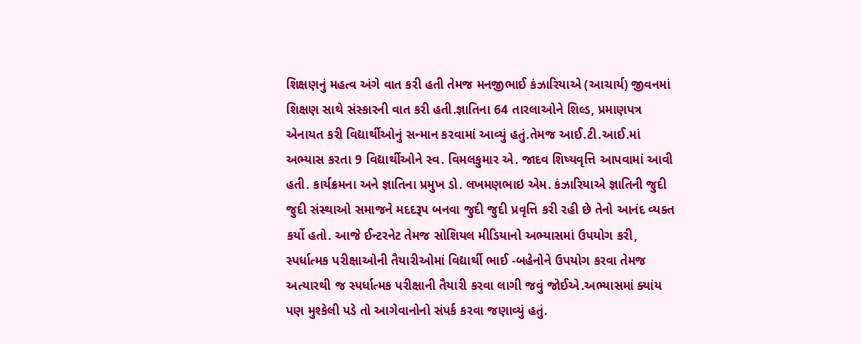શિક્ષણનું મહત્વ અંગે વાત કરી હતી તેમજ મનજીભાઈ કંઝારિયાએ (આચાર્ય) જીવનમાં શિક્ષણ સાથે સંસ્કારની વાત કરી હતી.જ્ઞાતિના 64 તારલાઓને શિલ્ડ, પ્રમાણપત્ર એનાયત કરી વિદ્યાર્થીઓનું સન્માન કરવામાં આવ્યું હતું.તેમજ આઈ.ટી.આઈ.માં અભ્યાસ કરતા 9 વિદ્યાર્થીઓને સ્વ. વિમલકુમાર એ. જાદવ શિષ્યવૃત્તિ આપવામાં આવી હતી. કાર્યક્રમના અને જ્ઞાતિના પ્રમુખ ડો. લખમણભાઇ એમ. કંઝારિયાએ જ્ઞાતિની જુદી જુદી સંસ્થાઓ સમાજને મદદરૂપ બનવા જુદી જુદી પ્રવૃત્તિ કરી રહી છે તેનો આનંદ વ્યક્ત કર્યો હતો. આજે ઈન્ટરનેટ તેમજ સોશિયલ મીડિયાનો અભ્યાસમાં ઉપયોગ કરી, સ્પર્ધાત્મક પરીક્ષાઓની તૈયારીઓમાં વિદ્યાર્થી ભાઈ -બહેનોને ઉપયોગ કરવા તેમજ અત્યારથી જ સ્પર્ધાત્મક પરીક્ષાની તૈયારી કરવા લાગી જવું જોઈએ.અભ્યાસમાં ક્યાંય પણ મુશ્કેલી પડે તો આગેવાનોનો સંપર્ક કરવા જણાવ્યું હતું.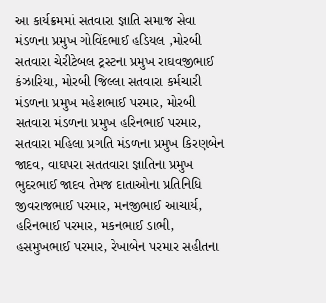આ કાર્યક્રમમાં સતવારા જ્ઞાતિ સમાજ સેવા મંડળના પ્રમુખ ગોવિંદભાઈ હડિયલ ,મોરબી સતવારા ચેરીટેબલ ટ્રસ્ટના પ્રમુખ રાઘવજીભાઈ કંઝારિયા, મોરબી જિલ્લા સતવારા કર્મચારી મંડળના પ્રમુખ મહેશભાઈ પરમાર, મોરબી સતવારા મંડળના પ્રમુખ હરિનભાઈ પરમાર, સતવારા મહિલા પ્રગતિ મંડળના પ્રમુખ કિરણબેન જાદવ, વાઘપરા સતતવારા જ્ઞાતિના પ્રમુખ ભુદરભાઈ જાદવ તેમજ દાતાઓના પ્રતિનિધિ જીવરાજભાઈ પરમાર, મનજીભાઈ આચાર્ય, હરિનભાઈ પરમાર, મકનભાઈ ડાભી, હસમુખભાઈ પરમાર, રેખાબેન પરમાર સહીતના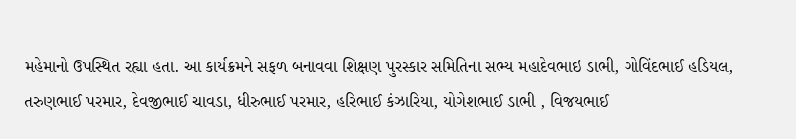મહેમાનો ઉપસ્થિત રહ્યા હતા. આ કાર્યક્રમને સફળ બનાવવા શિક્ષણ પુરસ્કાર સમિતિના સભ્ય મહાદેવભાઇ ડાભી, ગોવિંદભાઈ હડિયલ, તરુણભાઈ પરમાર, દેવજીભાઈ ચાવડા, ધીરુભાઈ પરમાર, હરિભાઈ કંઝારિયા, યોગેશભાઈ ડાભી , વિજયભાઈ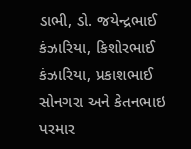ડાભી, ડો. જયેન્દ્રભાઈ કંઝારિયા, કિશોરભાઈ કંઝારિયા, પ્રકાશભાઈ સોનગરા અને કેતનભાઇ પરમાર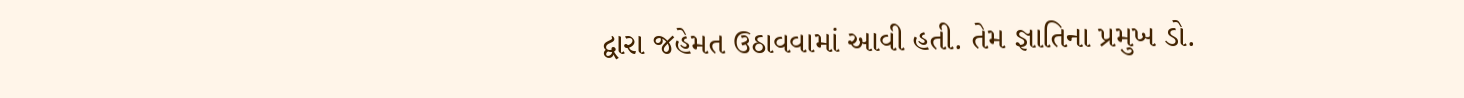દ્વારા જહેમત ઉઠાવવામાં આવી હતી. તેમ જ્ઞાતિના પ્રમુખ ડો.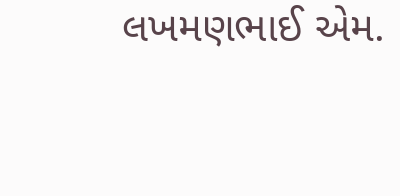લખમણભાઈ એમ.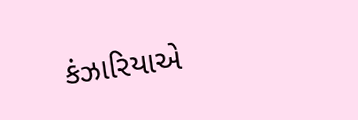કંઝારિયાએ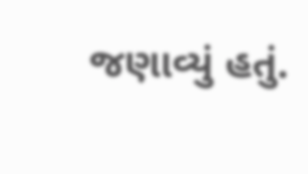જણાવ્યું હતું.